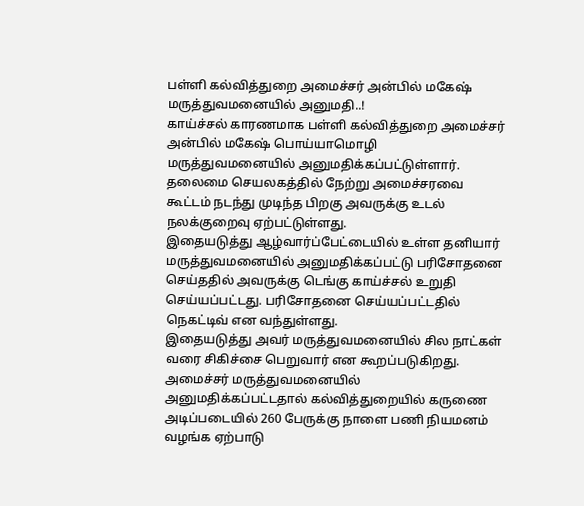பள்ளி கல்வித்துறை அமைச்சர் அன்பில் மகேஷ் மருத்துவமனையில் அனுமதி..!
காய்ச்சல் காரணமாக பள்ளி கல்வித்துறை அமைச்சர் அன்பில் மகேஷ் பொய்யாமொழி மருத்துவமனையில் அனுமதிக்கப்பட்டுள்ளார். தலைமை செயலகத்தில் நேற்று அமைச்சரவை கூட்டம் நடந்து முடிந்த பிறகு அவருக்கு உடல் நலக்குறைவு ஏற்பட்டுள்ளது.
இதையடுத்து ஆழ்வார்ப்பேட்டையில் உள்ள தனியார் மருத்துவமனையில் அனுமதிக்கப்பட்டு பரிசோதனை செய்ததில் அவருக்கு டெங்கு காய்ச்சல் உறுதி செய்யப்பட்டது. பரிசோதனை செய்யப்பட்டதில் நெகட்டிவ் என வந்துள்ளது.
இதையடுத்து அவர் மருத்துவமனையில் சில நாட்கள் வரை சிகிச்சை பெறுவார் என கூறப்படுகிறது. அமைச்சர் மருத்துவமனையில் அனுமதிக்கப்பட்டதால் கல்வித்துறையில் கருணை அடிப்படையில் 260 பேருக்கு நாளை பணி நியமனம் வழங்க ஏற்பாடு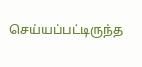செய்யப்பட்டிருந்த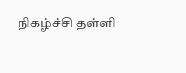நிகழ்ச்சி தள்ளி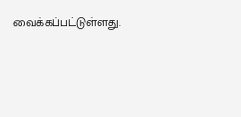வைக்கப்பட்டுள்ளது.